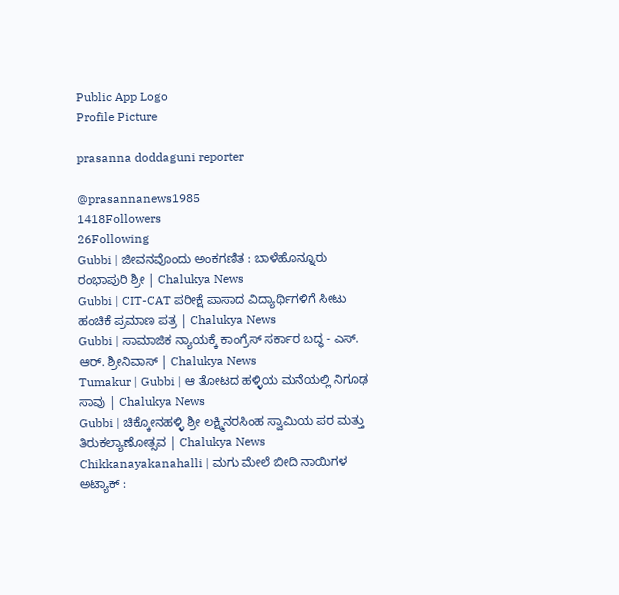Public App Logo
Profile Picture

prasanna doddaguni reporter

@prasannanews1985
1418Followers
26Following
Gubbi | ಜೀವನವೊಂದು ಅಂಕಗಣಿತ : ಬಾಳೆಹೊನ್ನೂರು ರಂಭಾಪುರಿ ಶ್ರೀ | Chalukya News
Gubbi | CIT-CAT ಪರೀಕ್ಷೆ ಪಾಸಾದ ವಿದ್ಯಾರ್ಥಿಗಳಿಗೆ ಸೀಟು ಹಂಚಿಕೆ ಪ್ರಮಾಣ ಪತ್ರ | Chalukya News
Gubbi | ಸಾಮಾಜಿಕ ನ್ಯಾಯಕ್ಕೆ ಕಾಂಗ್ರೆಸ್ ಸರ್ಕಾರ ಬದ್ಧ - ಎಸ್. ಆರ್. ಶ್ರೀನಿವಾಸ್ | Chalukya News
Tumakur | Gubbi | ಆ ತೋಟದ ಹಳ್ಳಿಯ ಮನೆಯಲ್ಲಿ ನಿಗೂಢ ಸಾವು | Chalukya News
Gubbi | ಚಿಕ್ಕೋನಹಳ್ಳಿ ಶ್ರೀ ಲಕ್ಷ್ಮಿನರಸಿಂಹ ಸ್ವಾಮಿಯ ಪರ ಮತ್ತು ತಿರುಕಲ್ಯಾಣೋತ್ಸವ | Chalukya News
Chikkanayakanahalli | ಮಗು ಮೇಲೆ ಬೀದಿ ನಾಯಿಗಳ  ಅಟ್ಯಾಕ್ :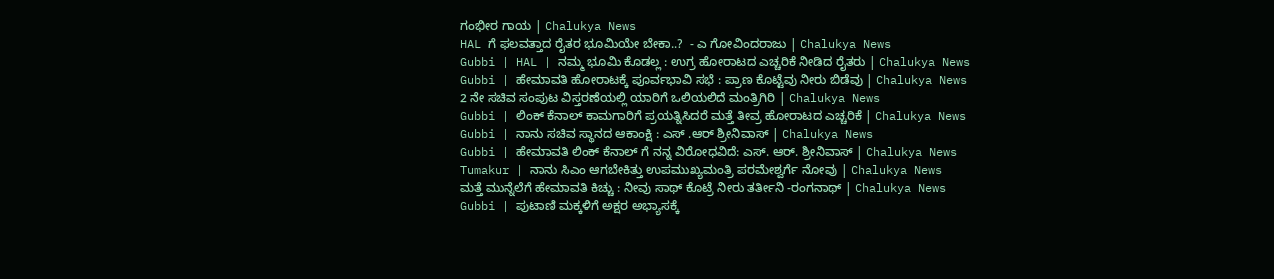ಗಂಭೀರ ಗಾಯ | Chalukya News
HAL ಗೆ ಫಲವತ್ತಾದ ರೈತರ ಭೂಮಿಯೇ ಬೇಕಾ..?  - ಎ ಗೋವಿಂದರಾಜು | Chalukya News
Gubbi | HAL | ನಮ್ಮ ಭೂಮಿ ಕೊಡಲ್ಲ : ಉಗ್ರ ಹೋರಾಟದ ಎಚ್ಚರಿಕೆ ನೀಡಿದ ರೈತರು | Chalukya News
Gubbi | ಹೇಮಾವತಿ ಹೋರಾಟಕ್ಕೆ ಪೂರ್ವಭಾವಿ ಸಭೆ : ಪ್ರಾಣ ಕೊಟ್ಟೆವು ನೀರು ಬಿಡೆವು | Chalukya News
2 ನೇ ಸಚಿವ ಸಂಪುಟ ವಿಸ್ತರಣೆಯಲ್ಲಿ ಯಾರಿಗೆ ಒಲಿಯಲಿದೆ ಮಂತ್ರಿಗಿರಿ | Chalukya News
Gubbi | ಲಿಂಕ್ ಕೆನಾಲ್ ಕಾಮಗಾರಿಗೆ ಪ್ರಯತ್ನಿಸಿದರೆ ಮತ್ತೆ ತೀವ್ರ ಹೋರಾಟದ ಎಚ್ಚರಿಕೆ | Chalukya News
Gubbi | ನಾನು ಸಚಿವ ಸ್ಥಾನದ ಆಕಾಂಕ್ಷಿ : ಎಸ್ .ಆರ್ ಶ್ರೀನಿವಾಸ್ | Chalukya News
Gubbi | ಹೇಮಾವತಿ ಲಿಂಕ್ ಕೆನಾಲ್ ಗೆ ನನ್ನ ವಿರೋಧವಿದೆ: ಎಸ್. ಆರ್. ಶ್ರೀನಿವಾಸ್ | Chalukya News
Tumakur | ನಾನು ಸಿಎಂ ಆಗಬೇಕಿತ್ತು ಉಪಮುಖ್ಯಮಂತ್ರಿ ಪರಮೇಶ್ವರ್ಗೆ ನೋವು | Chalukya News
ಮತ್ತೆ ಮುನ್ನೆಲೆಗೆ ಹೇಮಾವತಿ ಕಿಚ್ಚು : ನೀವು ಸಾಥ್ ಕೊಟ್ರೆ ನೀರು ತರ್ತೀನಿ -ರಂಗನಾಥ್ | Chalukya News
Gubbi | ಪುಟಾಣಿ ಮಕ್ಕಳಿಗೆ ಅಕ್ಷರ ಅಭ್ಯಾಸಕ್ಕೆ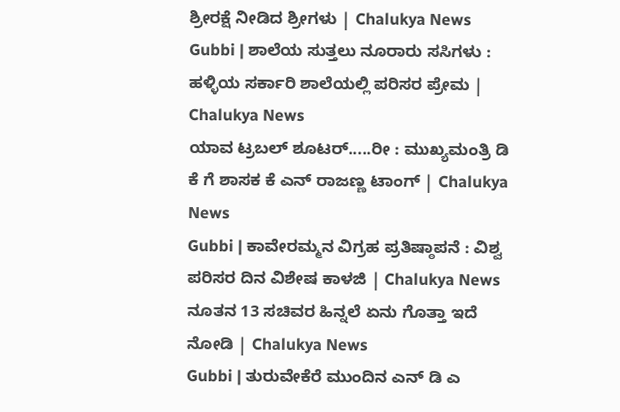ಶ್ರೀರಕ್ಷೆ ನೀಡಿದ ಶ್ರೀಗಳು | Chalukya News
Gubbi | ಶಾಲೆಯ ಸುತ್ತಲು ನೂರಾರು ಸಸಿಗಳು : ಹಳ್ಳಿಯ ಸರ್ಕಾರಿ ಶಾಲೆಯಲ್ಲಿ ಪರಿಸರ ಪ್ರೇಮ | Chalukya News
ಯಾವ ಟ್ರಬಲ್ ಶೂಟರ್.....ರೀ : ಮುಖ್ಯಮಂತ್ರಿ ಡಿ ಕೆ ಗೆ ಶಾಸಕ ಕೆ ಎನ್ ರಾಜಣ್ಣ ಟಾಂಗ್ | Chalukya News
Gubbi | ಕಾವೇರಮ್ಮನ ವಿಗ್ರಹ ಪ್ರತಿಷ್ಠಾಪನೆ : ವಿಶ್ವ ಪರಿಸರ ದಿನ ವಿಶೇಷ ಕಾಳಜಿ | Chalukya News
ನೂತನ 13 ಸಚಿವರ ಹಿನ್ನಲೆ ಏನು ಗೊತ್ತಾ ಇದೆ ನೋಡಿ | Chalukya News
Gubbi | ತುರುವೇಕೆರೆ ಮುಂದಿನ ಎನ್ ಡಿ ಎ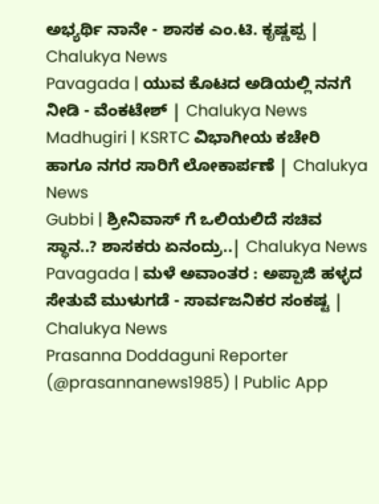ಅಭ್ಯರ್ಥಿ ನಾನೇ - ಶಾಸಕ ಎಂ.ಟಿ. ಕೃಷ್ಣಪ್ಪ | Chalukya News
Pavagada | ಯುವ ಕೊಟದ ಅಡಿಯಲ್ಲಿ ನನಗೆ ನೀಡಿ - ವೆಂಕಟೇಶ್ | Chalukya News
Madhugiri | KSRTC ವಿಭಾಗೀಯ ಕಚೇರಿ ಹಾಗೂ ನಗರ ಸಾರಿಗೆ ಲೋಕಾರ್ಪಣೆ | Chalukya News
Gubbi | ಶ್ರೀನಿವಾಸ್ ಗೆ ಒಲಿಯಲಿದೆ ಸಚಿವ ಸ್ಥಾನ..? ಶಾಸಕರು ಏನಂದ್ರು..| Chalukya News
Pavagada | ಮಳೆ ಅವಾಂತರ : ಅಪ್ಪಾಜಿ ಹಳ್ಳದ ಸೇತುವೆ ಮುಳುಗಡೆ - ಸಾರ್ವಜನಿಕರ ಸಂಕಷ್ಟ | Chalukya News
Prasanna Doddaguni Reporter (@prasannanews1985) | Public App